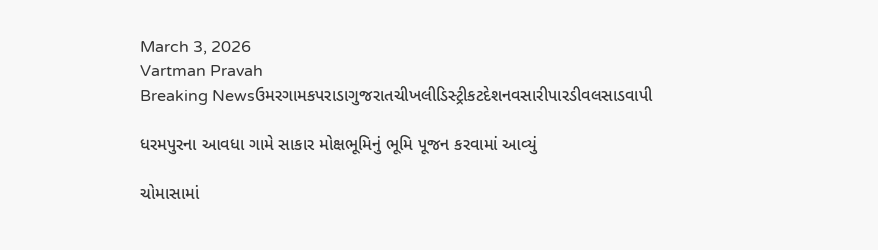March 3, 2026
Vartman Pravah
Breaking Newsઉમરગામકપરાડાગુજરાતચીખલીડિસ્ટ્રીકટદેશનવસારીપારડીવલસાડવાપી

ધરમપુરના આવધા ગામે સાકાર મોક્ષભૂમિનું ભૂમિ પૂજન કરવામાં આવ્‍યું

ચોમાસામાં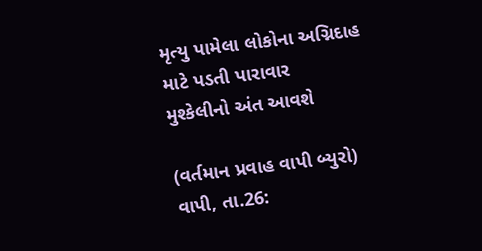મૃત્‍યુ પામેલા લોકોના અગ્નિદાહ માટે પડતી પારાવાર
મુશ્‍કેલીનો અંત આવશે

(વર્તમાન પ્રવાહ વાપી બ્‍યુરો)
વાપી, તા.26: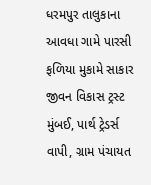ધરમપુર તાલુકાના આવધા ગામે પારસી ફળિયા મુકામે સાકાર જીવન વિકાસ ટ્રસ્‍ટ મુંબઈ, પાર્થ ટ્રેડર્સ વાપી, ગ્રામ પંચાયત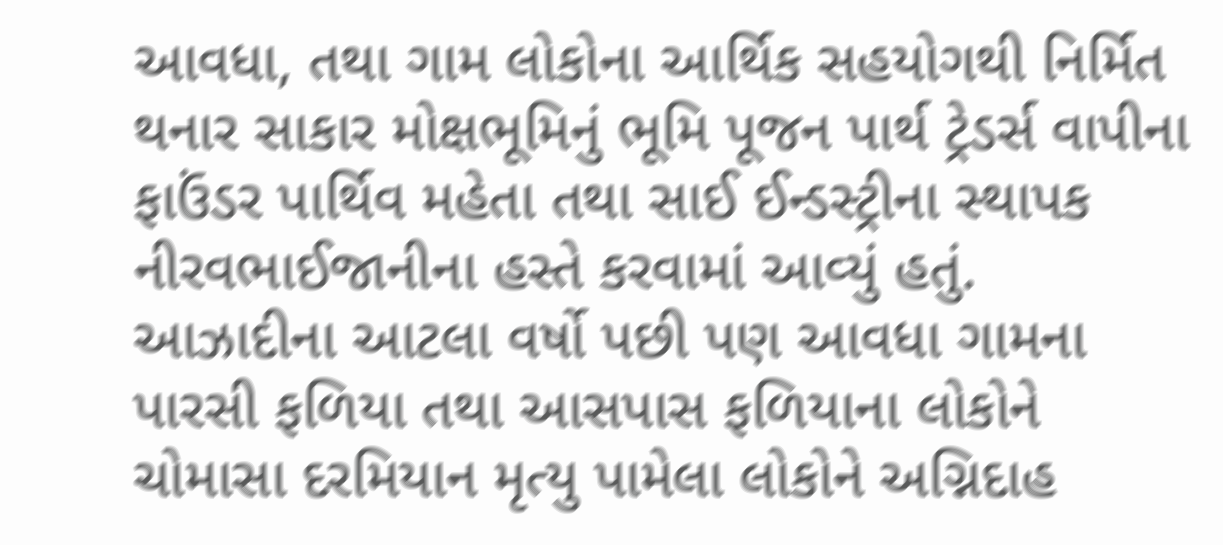આવધા, તથા ગામ લોકોના આર્થિક સહયોગથી નિર્મિત થનાર સાકાર મોક્ષભૂમિનું ભૂમિ પૂજન પાર્થ ટ્રેડર્સ વાપીના ફાઉંડર પાર્થિવ મહેતા તથા સાઈ ઈન્‍ડસ્‍ટ્રીના સ્‍થાપક નીરવભાઈજાનીના હસ્‍તે કરવામાં આવ્‍યું હતું.
આઝાદીના આટલા વર્ષો પછી પણ આવધા ગામના પારસી ફળિયા તથા આસપાસ ફળિયાના લોકોને ચોમાસા દરમિયાન મૃત્‍યુ પામેલા લોકોને અગ્નિદાહ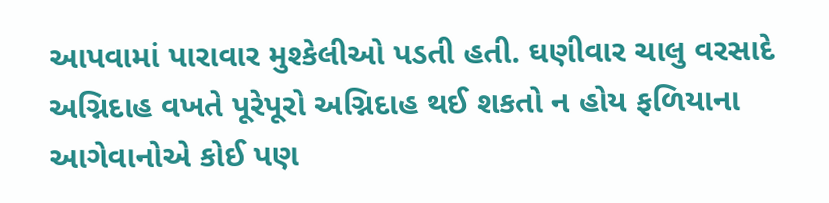આપવામાં પારાવાર મુશ્‍કેલીઓ પડતી હતી. ઘણીવાર ચાલુ વરસાદે અગ્નિદાહ વખતે પૂરેપૂરો અગ્નિદાહ થઈ શકતો ન હોય ફળિયાના આગેવાનોએ કોઈ પણ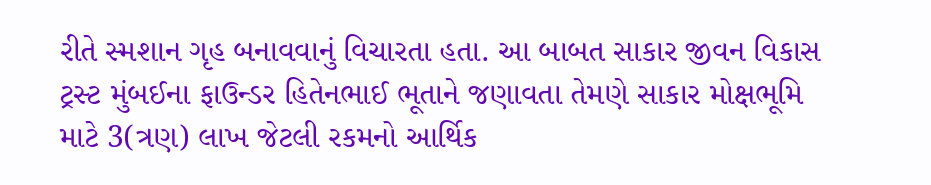રીતે સ્‍મશાન ગૃહ બનાવવાનું વિચારતા હતા. આ બાબત સાકાર જીવન વિકાસ ટ્રસ્‍ટ મુંબઈના ફાઉન્‍ડર હિતેનભાઈ ભૂતાને જણાવતા તેમણે સાકાર મોક્ષભૂમિ માટે 3(ત્રણ) લાખ જેટલી રકમનો આર્થિક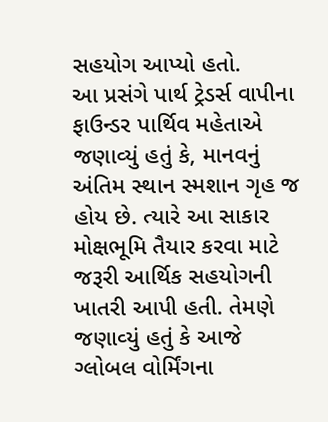સહયોગ આપ્‍યો હતો.
આ પ્રસંગે પાર્થ ટ્રેડર્સ વાપીના ફાઉન્‍ડર પાર્થિવ મહેતાએ જણાવ્‍યું હતું કે, માનવનું અંતિમ સ્‍થાન સ્‍મશાન ગૃહ જ હોય છે. ત્‍યારે આ સાકાર મોક્ષભૂમિ તૈયાર કરવા માટે જરૂરી આર્થિક સહયોગની ખાતરી આપી હતી. તેમણે જણાવ્‍યું હતું કે આજે ગ્‍લોબલ વોર્મિંગના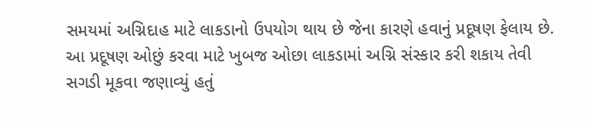સમયમાં અગ્નિદાહ માટે લાકડાનો ઉપયોગ થાય છે જેના કારણે હવાનું પ્રદૂષણ ફેલાય છે. આ પ્રદૂષણ ઓછું કરવા માટે ખુબજ ઓછા લાકડામાં અગ્નિ સંસ્‍કાર કરી શકાય તેવી સગડી મૂકવા જણાવ્‍યું હતું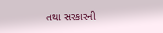તથા સરકારની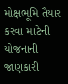મોક્ષભૂમિ તૈયાર કરવા માટેની યોજનાની જાણકારી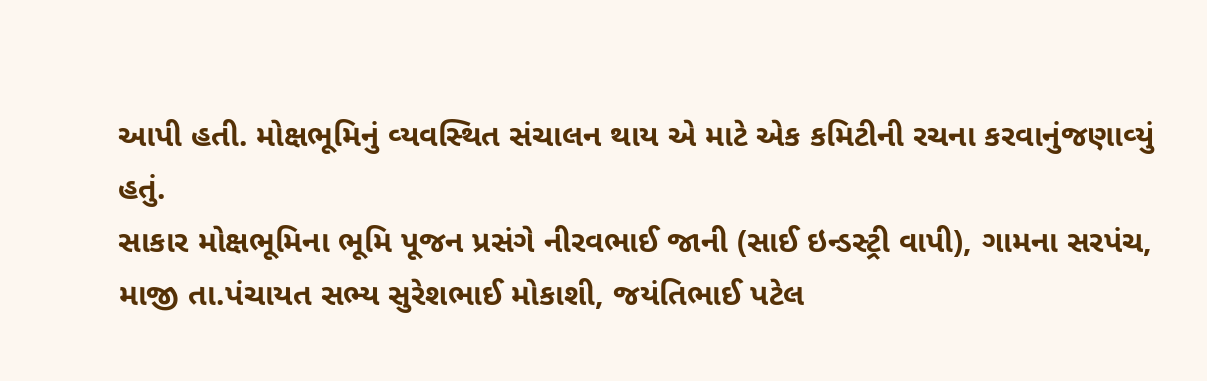આપી હતી. મોક્ષભૂમિનું વ્‍યવસ્‍થિત સંચાલન થાય એ માટે એક કમિટીની રચના કરવાનુંજણાવ્‍યું હતું.
સાકાર મોક્ષભૂમિના ભૂમિ પૂજન પ્રસંગે નીરવભાઈ જાની (સાઈ ઇન્‍ડસ્‍ટ્રી વાપી), ગામના સરપંચ, માજી તા.પંચાયત સભ્‍ય સુરેશભાઈ મોકાશી, જયંતિભાઈ પટેલ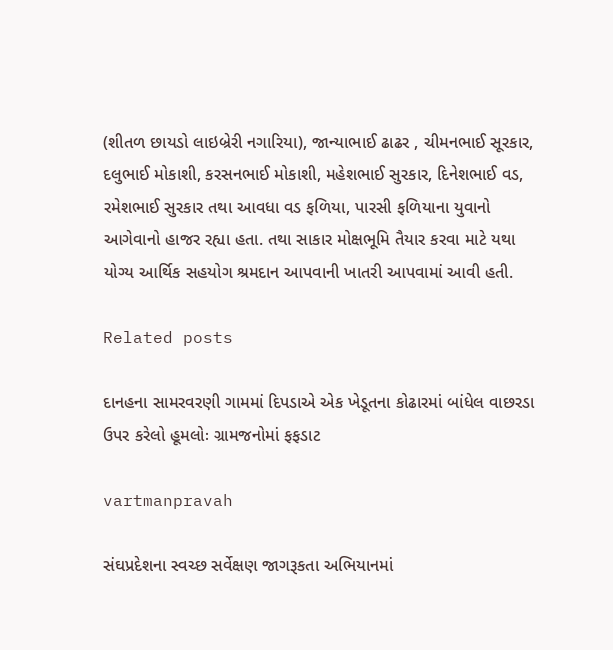(શીતળ છાયડો લાઇબ્રેરી નગારિયા), જાન્‍યાભાઈ ઢાઢર , ચીમનભાઈ સૂરકાર, દલુભાઈ મોકાશી, કરસનભાઈ મોકાશી, મહેશભાઈ સુરકાર, દિનેશભાઈ વડ, રમેશભાઈ સુરકાર તથા આવધા વડ ફળિયા, પારસી ફળિયાના યુવાનો આગેવાનો હાજર રહ્યા હતા. તથા સાકાર મોક્ષભૂમિ તૈયાર કરવા માટે યથા યોગ્‍ય આર્થિક સહયોગ શ્રમદાન આપવાની ખાતરી આપવામાં આવી હતી.

Related posts

દાનહના સામરવરણી ગામમાં દિપડાએ એક ખેડૂતના કોઢારમાં બાંધેલ વાછરડા ઉપર કરેલો હૂમલોઃ ગ્રામજનોમાં ફફડાટ

vartmanpravah

સંઘપ્રદેશના સ્‍વચ્‍છ સર્વેક્ષણ જાગરૂકતા અભિયાનમાં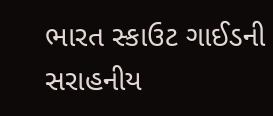ભારત સ્‍કાઉટ ગાઈડની સરાહનીય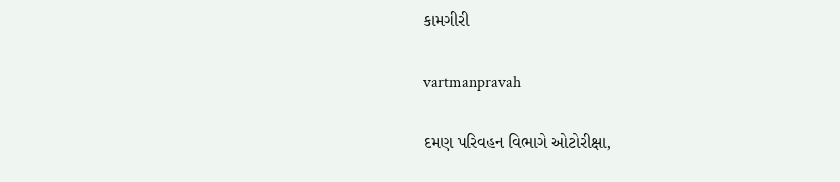કામગીરી

vartmanpravah

દમણ પરિવહન વિભાગે ઓટોરીક્ષા,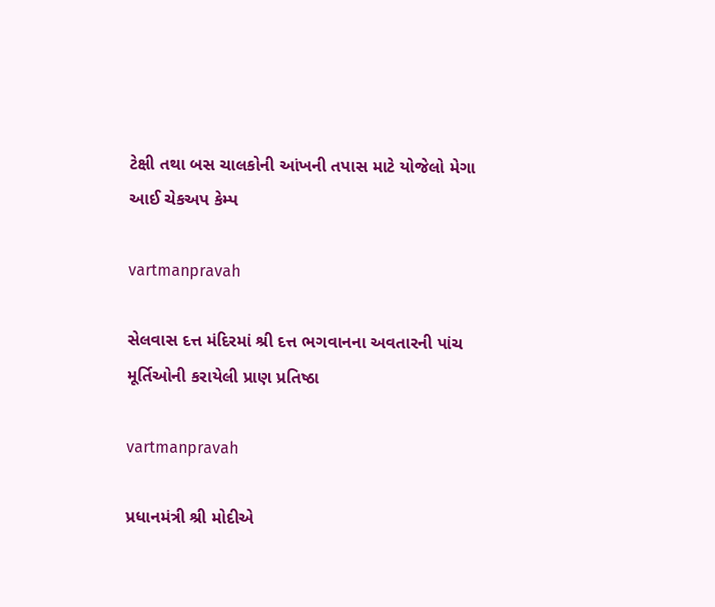ટેક્ષી તથા બસ ચાલકોની આંખની તપાસ માટે યોજેલો મેગા આઈ ચેકઅપ કેમ્‍પ

vartmanpravah

સેલવાસ દત્ત મંદિરમાં શ્રી દત્ત ભગવાનના અવતારની પાંચ મૂર્તિઓની કરાયેલી પ્રાણ પ્રતિષ્ઠા

vartmanpravah

પ્રધાનમંત્રી શ્રી મોદીએ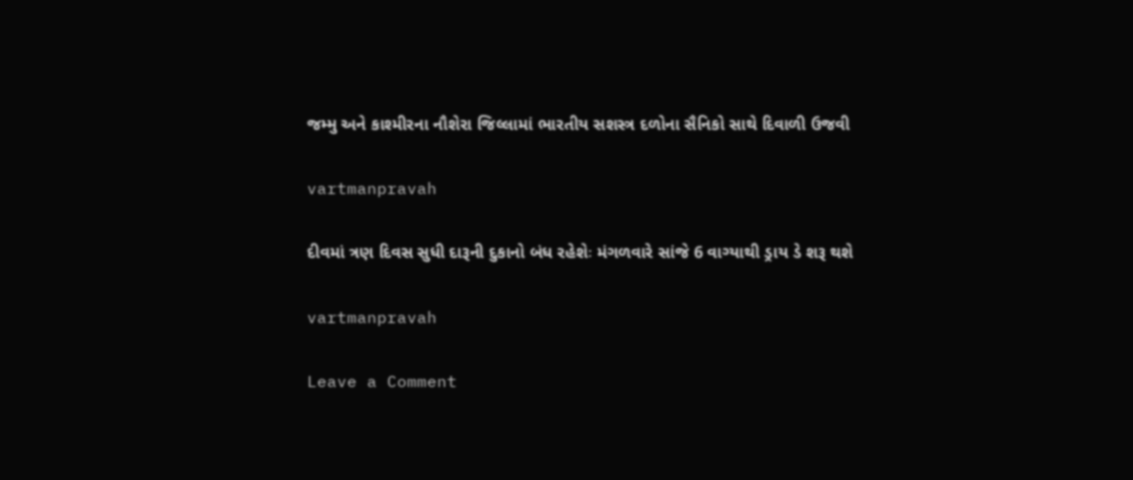જમ્મુ અને કાશ્મીરના નૌશેરા જિલ્લામાં ભારતીય સશસ્ત્ર દળોના સૈનિકો સાથે દિવાળી ઉજવી

vartmanpravah

દીવમાં ત્રણ દિવસ સુધી દારૂની દુકાનો બંધ રહેશેઃ મંગળવારે સાંજે 6 વાગ્‍યાથી ડ્રાય ડે શરૂ થશે

vartmanpravah

Leave a Comment